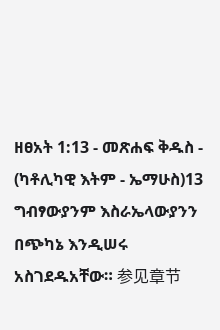ዘፀአት 1:13 - መጽሐፍ ቅዱስ - (ካቶሊካዊ እትም - ኤማሁስ)13 ግብፃውያንም እስራኤላውያንን በጭካኔ እንዲሠሩ አስገደዱአቸው። 参见章节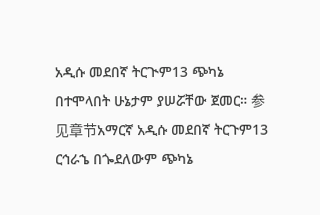አዲሱ መደበኛ ትርጒም13 ጭካኔ በተሞላበት ሁኔታም ያሠሯቸው ጀመር። 参见章节አማርኛ አዲሱ መደበኛ ትርጉም13 ርኅራኄ በጐደለውም ጭካኔ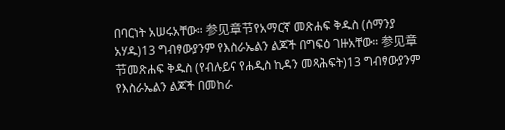በባርነት አሠሩአቸው። 参见章节የአማርኛ መጽሐፍ ቅዱስ (ሰማንያ አሃዱ)13 ግብፃውያንም የእስራኤልን ልጆች በግፍዕ ገዙአቸው። 参见章节መጽሐፍ ቅዱስ (የብሉይና የሐዲስ ኪዳን መጻሕፍት)13 ግብፃውያንም የእስራኤልን ልጆች በመከራ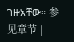ገዙአቸው። 参见章节 |